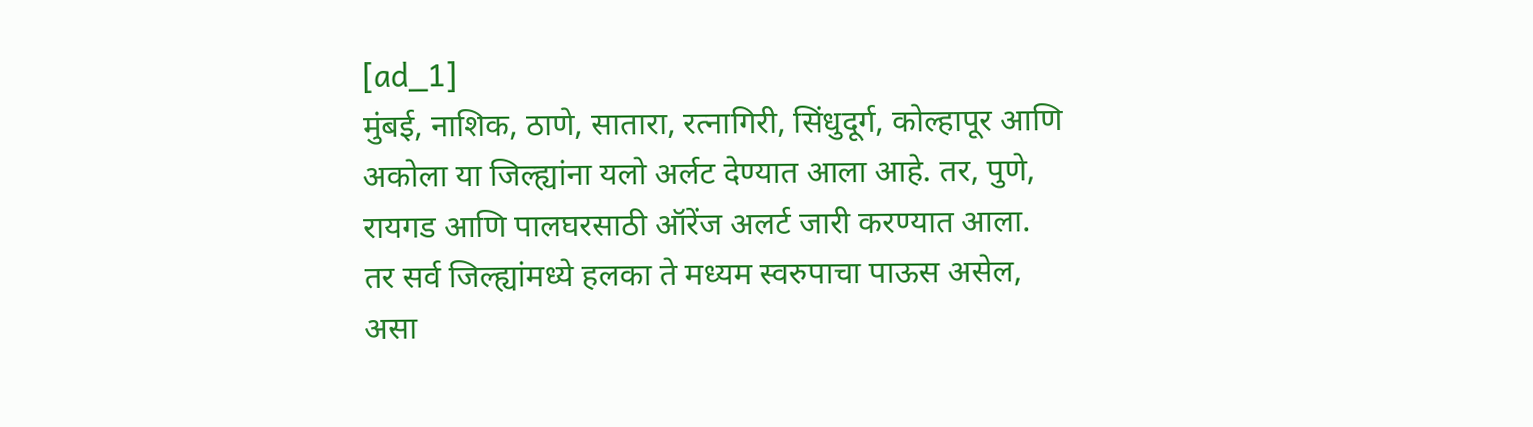[ad_1]
मुंबई, नाशिक, ठाणे, सातारा, रत्नागिरी, सिंधुदूर्ग, कोल्हापूर आणि अकोला या जिल्ह्यांना यलो अर्लट देण्यात आला आहे. तर, पुणे, रायगड आणि पालघरसाठी ऑरेंज अलर्ट जारी करण्यात आला. तर सर्व जिल्ह्यांमध्ये हलका ते मध्यम स्वरुपाचा पाऊस असेल, असा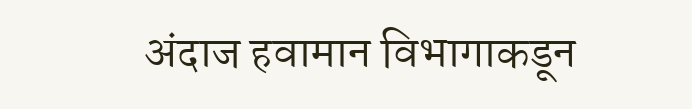अंदाज हवामान विभागाकडून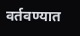वर्तवण्यात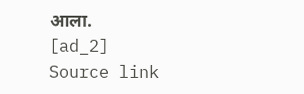आला.
[ad_2]
Source link